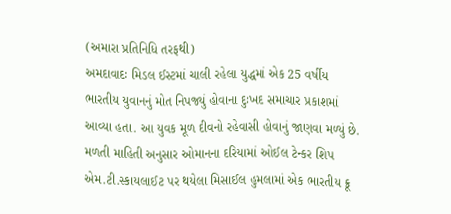(અમારા પ્રતિનિધિ તરફથી)
અમદાવાદઃ મિડલ ઈસ્ટમાં ચાલી રહેલા યુદ્ધમાં એક 25 વર્ષીય ભારતીય યુવાનનું મોત નિપજ્યું હોવાના દુઃખદ સમાચાર પ્રકાશમાં આવ્યા હતા. આ યુવક મૂળ દીવનો રહેવાસી હોવાનું જાણવા મળ્યું છે. મળતી માહિતી અનુસાર ઓમાનના દરિયામાં ઓઈલ ટેન્કર શિપ એમ.ટી.સ્કાયલાઈટ પર થયેલા મિસાઈલ હુમલામાં એક ભારતીય ક્રૂ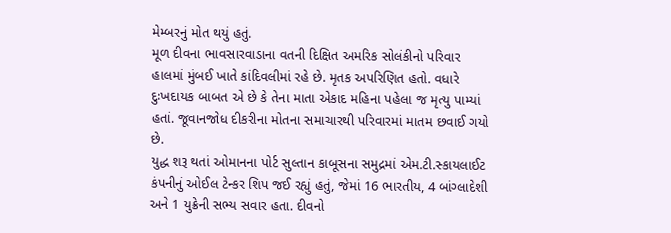મેમ્બરનું મોત થયું હતું.
મૂળ દીવના ભાવસારવાડાના વતની દિક્ષિત અમરિક સોલંકીનો પરિવાર હાલમાં મુંબઈ ખાતે કાંદિવલીમાં રહે છે. મૃતક અપરિણિત હતો. વધારે દુઃખદાયક બાબત એ છે કે તેના માતા એકાદ મહિના પહેલા જ મૃત્યુ પામ્યાં હતાં. જૂવાનજોધ દીકરીના મોતના સમાચારથી પરિવારમાં માતમ છવાઈ ગયો છે.
યુદ્ધ શરૂ થતાં ઓમાનના પોર્ટ સુલ્તાન કાબૂસના સમુદ્રમાં એમ.ટી.સ્કાયલાઈટ કંપનીનું ઓઈલ ટેન્કર શિપ જઈ રહ્યું હતું, જેમાં 16 ભારતીય, 4 બાંગ્લાદેશી અને 1 યુક્રેની સભ્ય સવાર હતા. દીવનો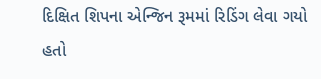દિક્ષિત શિપના એન્જિન રૂમમાં રિડિંગ લેવા ગયો હતો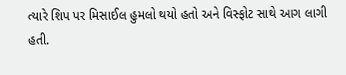ત્યારે શિપ પર મિસાઈલ હુમલો થયો હતો અને વિસ્ફોટ સાથે આગ લાગી હતી.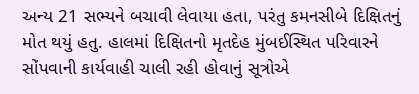અન્ય 21 સભ્યને બચાવી લેવાયા હતા, પરંતુ કમનસીબે દિક્ષિતનું મોત થયું હતુ. હાલમાં દિક્ષિતનો મૃતદેહ મુંબઈસ્થિત પરિવારને સોંપવાની કાર્યવાહી ચાલી રહી હોવાનું સૂત્રોએ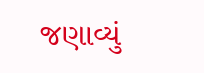જણાવ્યું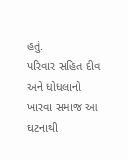હતું.
પરિવાર સહિત દીવ અને ધોધલાનો ખારવા સમાજ આ ઘટનાથી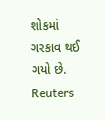શોકમાં ગરકાવ થઈ ગયો છે.
Reuters